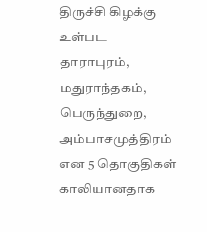திருச்சி கிழக்கு உள்பட தாராபுரம், மதுராந்தகம், பெருந்துறை, அம்பாசமுத்திரம் என 5 தொகுதிகள் காலியானதாக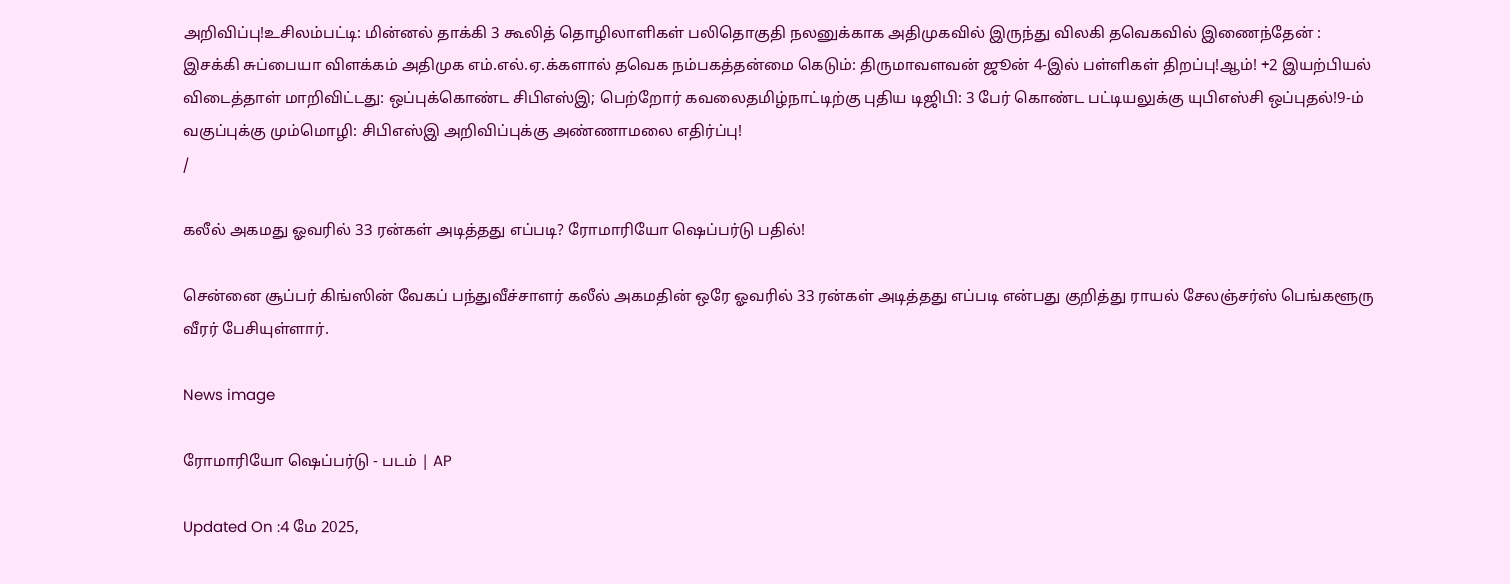அறிவிப்பு!உசிலம்பட்டி: மின்னல் தாக்கி 3 கூலித் தொழிலாளிகள் பலிதொகுதி நலனுக்காக அதிமுகவில் இருந்து விலகி தவெகவில் இணைந்தேன் : இசக்கி சுப்பையா விளக்கம் அதிமுக எம்.எல்.ஏ.க்களால் தவெக நம்பகத்தன்மை கெடும்: திருமாவளவன் ஜூன் 4-இல் பள்ளிகள் திறப்பு!ஆம்! +2 இயற்பியல் விடைத்தாள் மாறிவிட்டது: ஒப்புக்கொண்ட சிபிஎஸ்இ; பெற்றோர் கவலைதமிழ்நாட்டிற்கு புதிய டிஜிபி: 3 பேர் கொண்ட பட்டியலுக்கு யுபிஎஸ்சி ஒப்புதல்!9-ம் வகுப்புக்கு மும்மொழி: சிபிஎஸ்இ அறிவிப்புக்கு அண்ணாமலை எதிர்ப்பு!
/

கலீல் அகமது ஓவரில் 33 ரன்கள் அடித்தது எப்படி? ரோமாரியோ ஷெப்பர்டு பதில்!

சென்னை சூப்பர் கிங்ஸின் வேகப் பந்துவீச்சாளர் கலீல் அகமதின் ஒரே ஓவரில் 33 ரன்கள் அடித்தது எப்படி என்பது குறித்து ராயல் சேலஞ்சர்ஸ் பெங்களூரு வீரர் பேசியுள்ளார்.

News image

ரோமாரியோ ஷெப்பர்டு - படம் | AP

Updated On :4 மே 2025,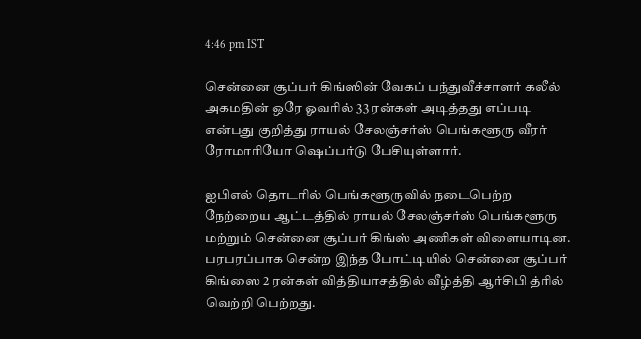4:46 pm IST

சென்னை சூப்பர் கிங்ஸின் வேகப் பந்துவீச்சாளர் கலீல் அகமதின் ஒரே ஓவரில் 33 ரன்கள் அடித்தது எப்படி என்பது குறித்து ராயல் சேலஞ்சர்ஸ் பெங்களூரு வீரர் ரோமாரியோ ஷெப்பர்டு பேசியுள்ளார்.

ஐபிஎல் தொடரில் பெங்களூருவில் நடைபெற்ற நேற்றைய ஆட்டத்தில் ராயல் சேலஞ்சர்ஸ் பெங்களூரு மற்றும் சென்னை சூப்பர் கிங்ஸ் அணிகள் விளையாடின. பரபரப்பாக சென்ற இந்த போட்டியில் சென்னை சூப்பர் கிங்ஸை 2 ரன்கள் வித்தியாசத்தில் வீழ்த்தி ஆர்சிபி த்ரில் வெற்றி பெற்றது.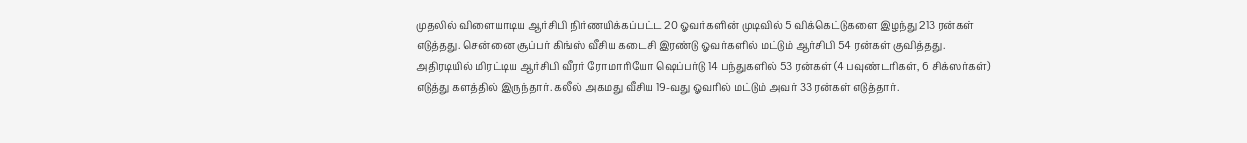முதலில் விளையாடிய ஆர்சிபி நிர்ணயிக்கப்பட்ட 20 ஓவர்களின் முடிவில் 5 விக்கெட்டுகளை இழந்து 213 ரன்கள் எடுத்தது. சென்னை சூப்பர் கிங்ஸ் வீசிய கடைசி இரண்டு ஓவர்களில் மட்டும் ஆர்சிபி 54 ரன்கள் குவித்தது. அதிரடியில் மிரட்டிய ஆர்சிபி வீரர் ரோமாரியோ ஷெப்பர்டு 14 பந்துகளில் 53 ரன்கள் (4 பவுண்டரிகள், 6 சிக்ஸர்கள்) எடுத்து களத்தில் இருந்தார். கலீல் அகமது வீசிய 19-வது ஓவரில் மட்டும் அவர் 33 ரன்கள் எடுத்தார்.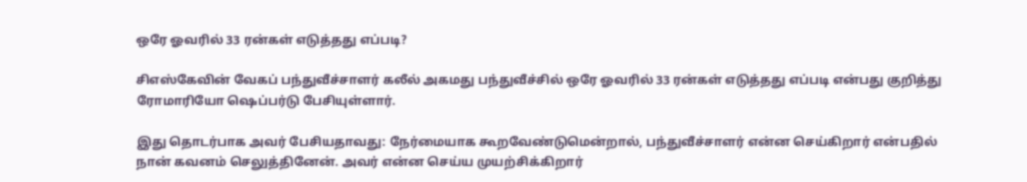ஒரே ஓவரில் 33 ரன்கள் எடுத்தது எப்படி?

சிஎஸ்கேவின் வேகப் பந்துவீச்சாளர் கலீல் அகமது பந்துவீச்சில் ஒரே ஓவரில் 33 ரன்கள் எடுத்தது எப்படி என்பது குறித்து ரோமாரியோ ஷெப்பர்டு பேசியுள்ளார்.

இது தொடர்பாக அவர் பேசியதாவது: நேர்மையாக கூறவேண்டுமென்றால், பந்துவீச்சாளர் என்ன செய்கிறார் என்பதில் நான் கவனம் செலுத்தினேன். அவர் என்ன செய்ய முயற்சிக்கிறார்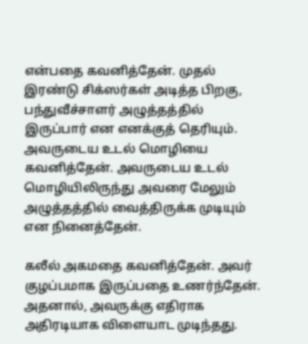என்பதை கவனித்தேன். முதல் இரண்டு சிக்ஸர்கள் அடித்த பிறகு, பந்துவீச்சாளர் அழுத்தத்தில் இருப்பார் என எனக்குத் தெரியும். அவருடைய உடல் மொழியை கவனித்தேன். அவருடைய உடல் மொழியிலிருந்து அவரை மேலும் அழுத்தத்தில் வைத்திருக்க முடியும் என நினைத்தேன்.

கலீல் அகமதை கவனித்தேன். அவர் குழப்பமாக இருப்பதை உணர்ந்தேன். அதனால், அவருக்கு எதிராக அதிரடியாக விளையாட முடிந்தது.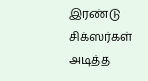இரண்டு சிக்ஸர்கள் அடித்த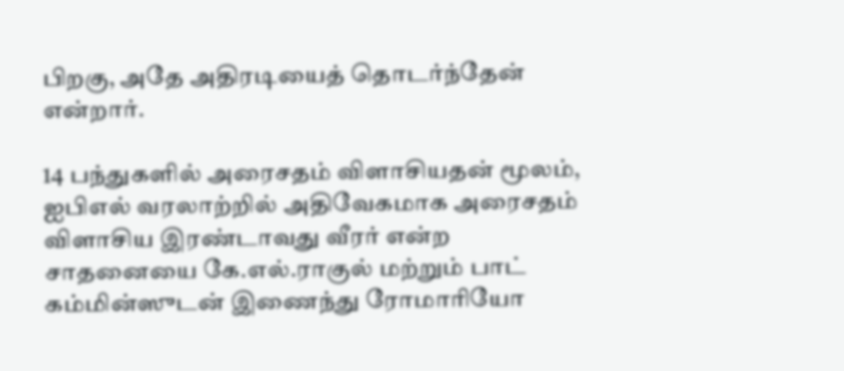பிறகு, அதே அதிரடியைத் தொடர்ந்தேன் என்றார்.

14 பந்துகளில் அரைசதம் விளாசியதன் மூலம், ஐபிஎல் வரலாற்றில் அதிவேகமாக அரைசதம் விளாசிய இரண்டாவது வீரர் என்ற சாதனையை கே.எல்.ராகுல் மற்றும் பாட் கம்மின்ஸுடன் இணைந்து ரோமாரியோ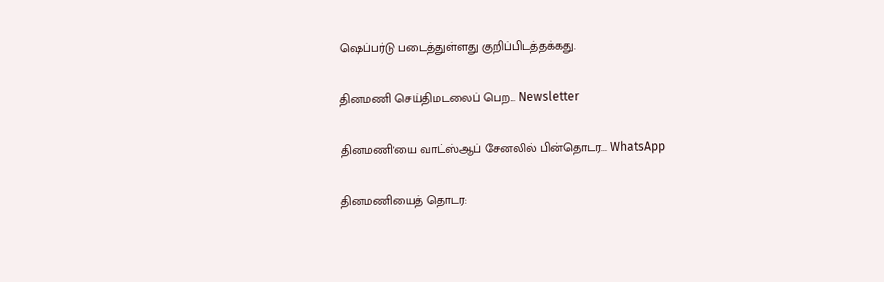ஷெப்பர்டு படைத்துள்ளது குறிப்பிடத்தக்கது.

தினமணி செய்திமடலைப் பெற... Newsletter

தினமணி'யை வாட்ஸ்ஆப் சேனலில் பின்தொடர... WhatsApp

தினமணியைத் தொடர: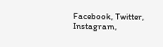Facebook, Twitter, Instagram,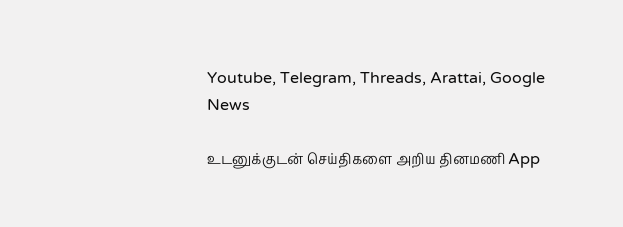Youtube, Telegram, Threads, Arattai, Google News

உடனுக்குடன் செய்திகளை அறிய தினமணி App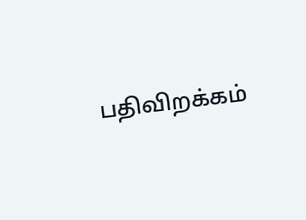பதிவிறக்கம்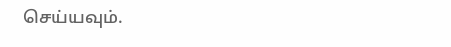செய்யவும்.